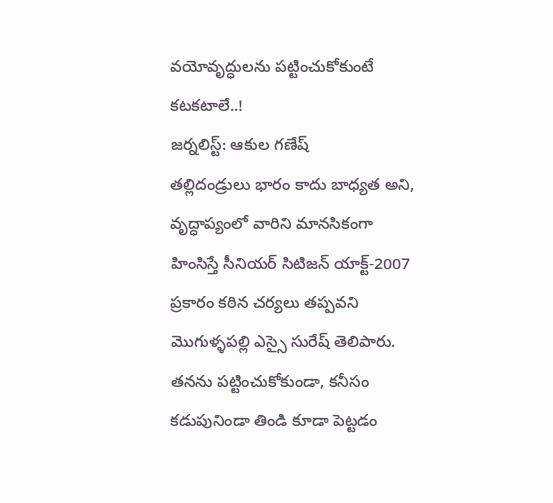వయోవృద్ధులను పట్టించుకోకుంటే కటకటాలే..!
జర్నలిస్ట్: ఆకుల గణేష్
తల్లిదండ్రులు భారం కాదు బాధ్యత అని, వృద్ధాప్యంలో వారిని మానసికంగా హింసిస్తే సీనియర్ సిటిజన్ యాక్ట్-2007 ప్రకారం కఠిన చర్యలు తప్పవని మొగుళ్ళపల్లి ఎస్సై సురేష్ తెలిపారు. తనను పట్టించుకోకుండా, కనీసం కడుపునిండా తిండి కూడా పెట్టడం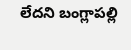లేదని బంగ్లాపల్లి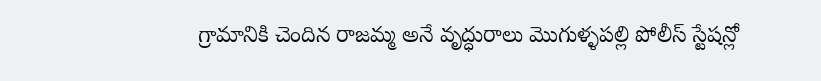గ్రామానికి చెందిన రాజమ్మ అనే వృద్ధురాలు మొగుళ్ళపల్లి పోలీస్ స్టేషన్లో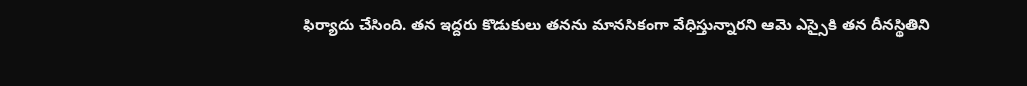ఫిర్యాదు చేసింది. తన ఇద్దరు కొడుకులు తనను మానసికంగా వేధిస్తున్నారని ఆమె ఎస్సైకి తన దీనస్థితిని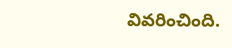వివరించింది.